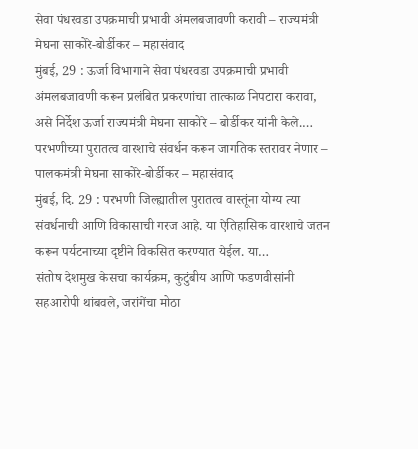सेवा पंधरवडा उपक्रमाची प्रभावी अंमलबजावणी करावी – राज्यमंत्री मेघना साकोरे-बोर्डीकर – महासंवाद
मुंबई, 29 : ऊर्जा विभागाने सेवा पंधरवडा उपक्रमाची प्रभावी अंमलबजावणी करून प्रलंबित प्रकरणांचा तात्काळ निपटारा करावा, असे निर्देश ऊर्जा राज्यमंत्री मेघना साकोरे – बोर्डीकर यांनी केले.…
परभणीच्या पुरातत्व वारशाचे संवर्धन करून जागतिक स्तरावर नेणार – पालकमंत्री मेघना साकोरे-बोर्डीकर – महासंवाद
मुंबई, दि. 29 : परभणी जिल्ह्यातील पुरातत्व वास्तूंना योग्य त्या संवर्धनाची आणि विकासाची गरज आहे. या ऐतिहासिक वारशाचे जतन करून पर्यटनाच्या दृष्टीने विकसित करण्यात येईल. या…
संतोष देशमुख केसचा कार्यक्रम, कुटुंबीय आणि फडणवीसांनी सहआरोपी थांबवले, जरांगेंचा मोठा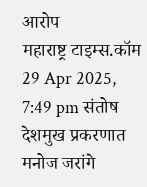आरोप
महाराष्ट्र टाइम्स.कॉम 29 Apr 2025, 7:49 pm संतोष देशमुख प्रकरणात मनोज जरांगे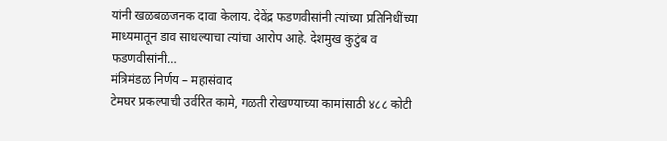यांनी खळबळजनक दावा केलाय. देवेंद्र फडणवीसांनी त्यांच्या प्रतिनिधींच्या माध्यमातून डाव साधल्याचा त्यांचा आरोप आहे. देशमुख कुटुंब व फडणवीसांनी…
मंत्रिमंडळ निर्णय – महासंवाद
टेमघर प्रकल्पाची उर्वरित कामे, गळती रोखण्याच्या कामांसाठी ४८८ कोटी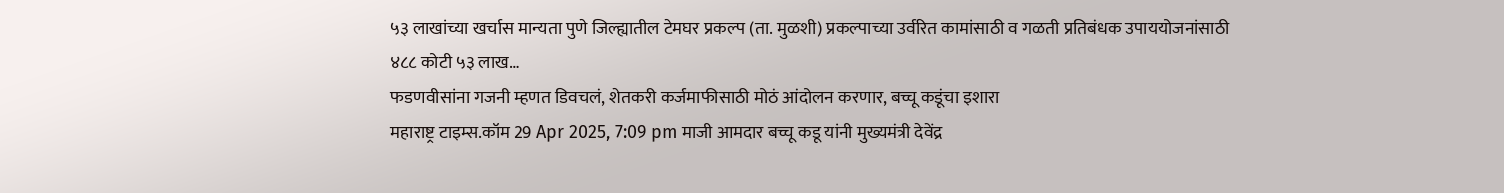५३ लाखांच्या खर्चास मान्यता पुणे जिल्ह्यातील टेमघर प्रकल्प (ता. मुळशी) प्रकल्पाच्या उर्वरित कामांसाठी व गळती प्रतिबंधक उपाययोजनांसाठी ४८८ कोटी ५३ लाख…
फडणवीसांना गजनी म्हणत डिवचलं, शेतकरी कर्जमाफीसाठी मोठं आंदोलन करणार, बच्चू कडूंचा इशारा
महाराष्ट्र टाइम्स.कॉम 29 Apr 2025, 7:09 pm माजी आमदार बच्चू कडू यांनी मुख्यमंत्री देवेंद्र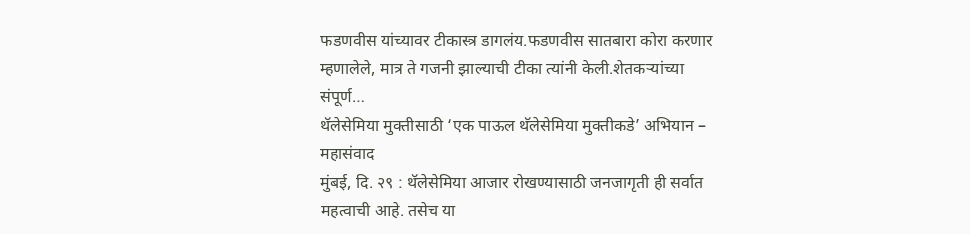फडणवीस यांच्यावर टीकास्त्र डागलंय.फडणवीस सातबारा कोरा करणार म्हणालेले, मात्र ते गजनी झाल्याची टीका त्यांनी केली.शेतकऱ्यांच्या संपूर्ण…
थॅलेसेमिया मुक्तीसाठी ‘एक पाऊल थॅलेसेमिया मुक्तीकडे’ अभियान – महासंवाद
मुंबई, दि. २९ : थॅलेसेमिया आजार रोखण्यासाठी जनजागृती ही सर्वात महत्वाची आहे. तसेच या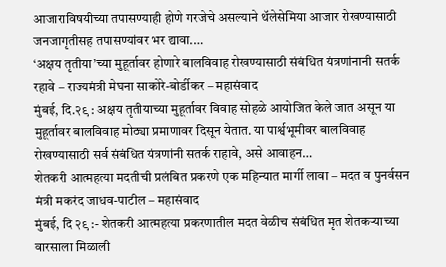आजाराविषयीच्या तपासण्याही होणे गरजेचे असल्याने थॅलेसेमिया आजार रोखण्यासाठी जनजागृतीसह तपासण्यांवर भर द्यावा.…
‘अक्षय तृतीया’च्या मुहूर्तावर होणारे बालविवाह रोखण्यासाठी संबंधित यंत्रणांनानी सतर्क रहावे – राज्यमंत्री मेघना साकोरे-बोर्डीकर – महासंवाद
मुंबई, दि.२९ : अक्षय तृतीयाच्या मुहूर्तावर विवाह सोहळे आयोजित केले जात असून या मुहूर्तावर बालविवाह मोठ्या प्रमाणावर दिसून येतात. या पार्श्वभूमीवर बालविवाह रोखण्यासाठी सर्व संबंधित यंत्रणांनी सतर्क राहावे, असे आवाहन…
शेतकरी आत्महत्या मदतीची प्रलंबित प्रकरणे एक महिन्यात मार्गी लावा – मदत व पुनर्वसन मंत्री मकरंद जाधव-पाटील – महासंवाद
मुंबई, दि २९ :- शेतकरी आत्महत्या प्रकरणातील मदत वेळीच संबंधित मृत शेतकऱ्याच्या वारसाला मिळाली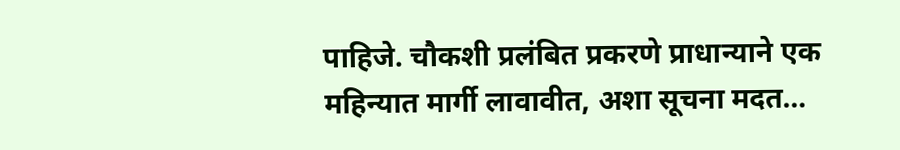पाहिजे. चौकशी प्रलंबित प्रकरणे प्राधान्याने एक महिन्यात मार्गी लावावीत, अशा सूचना मदत…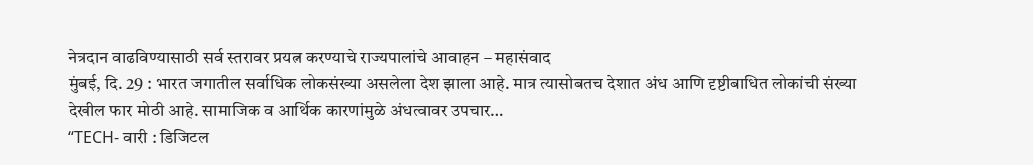नेत्रदान वाढविण्यासाठी सर्व स्तरावर प्रयत्न करण्याचे राज्यपालांचे आवाहन – महासंवाद
मुंबई, दि. 29 : भारत जगातील सर्वाधिक लोकसंख्या असलेला देश झाला आहे. मात्र त्यासोबतच देशात अंध आणि दृष्टीबाधित लोकांची संख्या देखील फार मोठी आहे. सामाजिक व आर्थिक कारणांमुळे अंधत्वावर उपचार…
“TECH- वारी : डिजिटल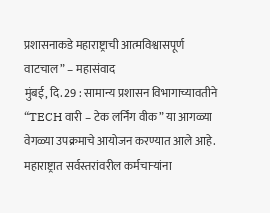प्रशासनाकडे महाराष्ट्राची आत्मविश्वासपूर्ण वाटचाल” – महासंवाद
मुंबई, दि. 29 : सामान्य प्रशासन विभागाच्यावतीने “TECH वारी – टेक लर्निंग वीक” या आगळ्या वेगळ्या उपक्रमाचे आयोजन करण्यात आले आहे. महाराष्ट्रात सर्वस्तरांवरील कर्मचाऱ्यांना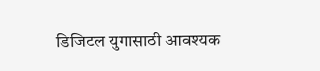डिजिटल युगासाठी आवश्यक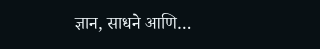ज्ञान, साधने आणि…